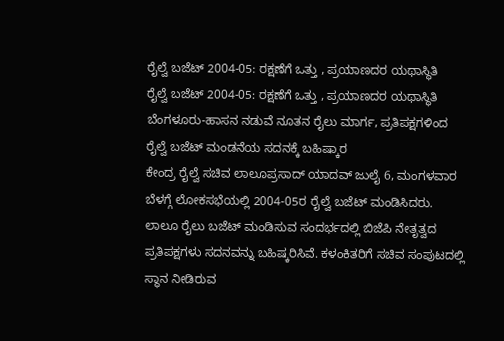ರೈಲ್ವೆ ಬಜೆಟ್ 2004-05: ರಕ್ಷಣೆಗೆ ಒತ್ತು , ಪ್ರಯಾಣದರ ಯಥಾಸ್ಥಿತಿ
ರೈಲ್ವೆ ಬಜೆಟ್ 2004-05: ರಕ್ಷಣೆಗೆ ಒತ್ತು , ಪ್ರಯಾಣದರ ಯಥಾಸ್ಥಿತಿ
ಬೆಂಗಳೂರು-ಹಾಸನ ನಡುವೆ ನೂತನ ರೈಲು ಮಾರ್ಗ, ಪ್ರತಿಪಕ್ಷಗಳಿಂದ ರೈಲ್ವೆ ಬಜೆಟ್ ಮಂಡನೆಯ ಸದನಕ್ಕೆ ಬಹಿಷ್ಕಾರ
ಕೇಂದ್ರ ರೈಲ್ವೆ ಸಚಿವ ಲಾಲೂಪ್ರಸಾದ್ ಯಾದವ್ ಜುಲೈ 6, ಮಂಗಳವಾರ ಬೆಳಗ್ಗೆ ಲೋಕಸಭೆಯಲ್ಲಿ 2004-05ರ ರೈಲ್ವೆ ಬಜೆಟ್ ಮಂಡಿಸಿದರು.
ಲಾಲೂ ರೈಲು ಬಜೆಟ್ ಮಂಡಿಸುವ ಸಂದರ್ಭದಲ್ಲಿ ಬಿಜೆಪಿ ನೇತೃತ್ವದ ಪ್ರತಿಪಕ್ಷಗಳು ಸದನವನ್ನು ಬಹಿಷ್ಕರಿಸಿವೆ. ಕಳಂಕಿತರಿಗೆ ಸಚಿವ ಸಂಪುಟದಲ್ಲಿ ಸ್ಥಾನ ನೀಡಿರುವ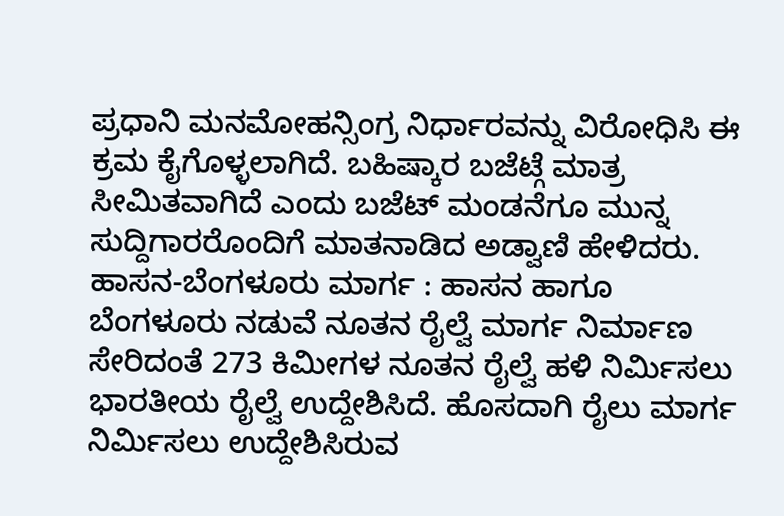ಪ್ರಧಾನಿ ಮನಮೋಹನ್ಸಿಂಗ್ರ ನಿರ್ಧಾರವನ್ನು ವಿರೋಧಿಸಿ ಈ ಕ್ರಮ ಕೈಗೊಳ್ಳಲಾಗಿದೆ. ಬಹಿಷ್ಕಾರ ಬಜೆಟ್ಗೆ ಮಾತ್ರ ಸೀಮಿತವಾಗಿದೆ ಎಂದು ಬಜೆಟ್ ಮಂಡನೆಗೂ ಮುನ್ನ ಸುದ್ದಿಗಾರರೊಂದಿಗೆ ಮಾತನಾಡಿದ ಅಡ್ವಾಣಿ ಹೇಳಿದರು.
ಹಾಸನ-ಬೆಂಗಳೂರು ಮಾರ್ಗ : ಹಾಸನ ಹಾಗೂ ಬೆಂಗಳೂರು ನಡುವೆ ನೂತನ ರೈಲ್ವೆ ಮಾರ್ಗ ನಿರ್ಮಾಣ ಸೇರಿದಂತೆ 273 ಕಿಮೀಗಳ ನೂತನ ರೈಲ್ವೆ ಹಳಿ ನಿರ್ಮಿಸಲು ಭಾರತೀಯ ರೈಲ್ವೆ ಉದ್ದೇಶಿಸಿದೆ. ಹೊಸದಾಗಿ ರೈಲು ಮಾರ್ಗ ನಿರ್ಮಿಸಲು ಉದ್ದೇಶಿಸಿರುವ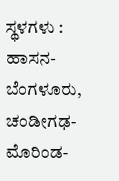ಸ್ಥಳಗಳು : ಹಾಸನ-ಬೆಂಗಳೂರು, ಚಂಡೀಗಢ-ಮೊರಿಂಡ-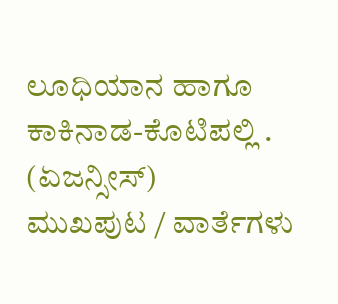ಲೂಧಿಯಾನ ಹಾಗೂ ಕಾಕಿನಾಡ-ಕೊಟಿಪಲ್ಲಿ .
(ಏಜನ್ಸೀಸ್)
ಮುಖಪುಟ / ವಾರ್ತೆಗಳು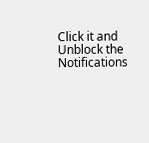Click it and Unblock the Notifications